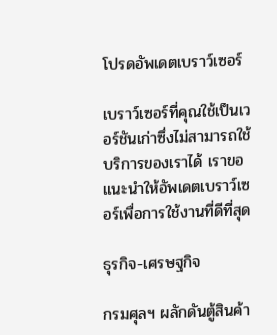โปรดอัพเดตเบราว์เซอร์

เบราว์เซอร์ที่คุณใช้เป็นเวอร์ชันเก่าซึ่งไม่สามารถใช้บริการของเราได้ เราขอแนะนำให้อัพเดตเบราว์เซอร์เพื่อการใช้งานที่ดีที่สุด

ธุรกิจ-เศรษฐกิจ

กรมศุลฯ ผลักดันตู้สินค้า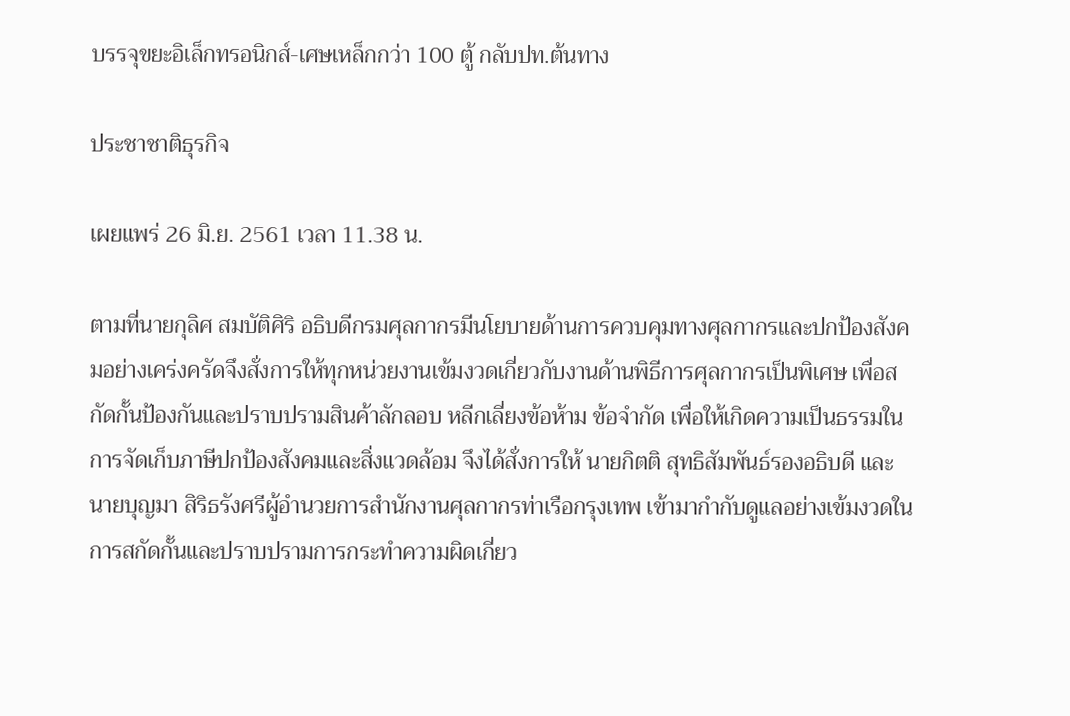บรรจุขยะอิเล็กทรอนิกส์-เศษเหล็กกว่า 100 ตู้ กลับปท.ต้นทาง

ประชาชาติธุรกิจ

เผยแพร่ 26 มิ.ย. 2561 เวลา 11.38 น.

ตามที่นายกุลิศ สมบัติศิริ อธิบดีกรมศุลกากรมีนโยบายด้านการควบคุมทางศุลกากรและปกป้องสังคมอย่างเคร่งครัดจึงสั่งการให้ทุกหน่วยงานเข้มงวดเกี่ยวกับงานด้านพิธีการศุลกากรเป็นพิเศษ เพื่อสกัดกั้นป้องกันและปราบปรามสินค้าลักลอบ หลีกเลี่ยงข้อห้าม ข้อจำกัด เพื่อให้เกิดความเป็นธรรมในการจัดเก็บภาษีปกป้องสังคมและสิ่งแวดล้อม จึงได้สั่งการให้ นายกิตติ สุทธิสัมพันธ์รองอธิบดี และนายบุญมา สิริธรังศรีผู้อำนวยการสำนักงานศุลกากรท่าเรือกรุงเทพ เข้ามากำกับดูแลอย่างเข้มงวดในการสกัดกั้นและปราบปรามการกระทำความผิดเกี่ยว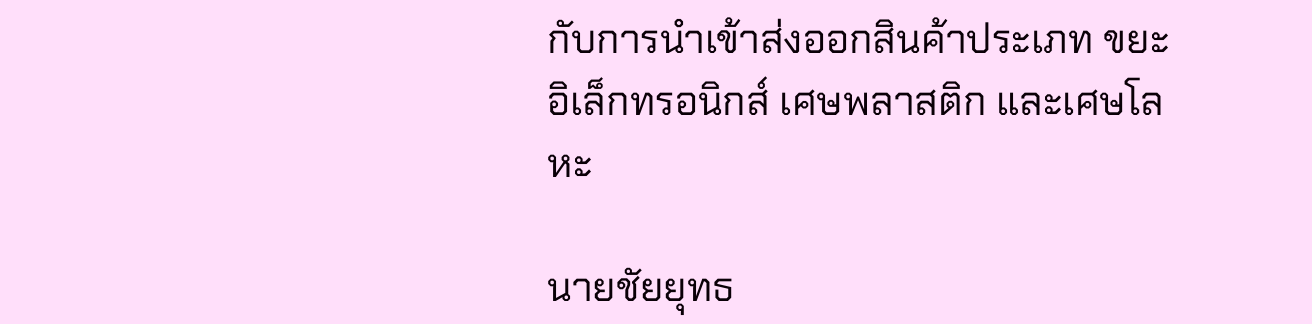กับการนำเข้าส่งออกสินค้าประเภท ขยะอิเล็กทรอนิกส์ เศษพลาสติก และเศษโลหะ

นายชัยยุทธ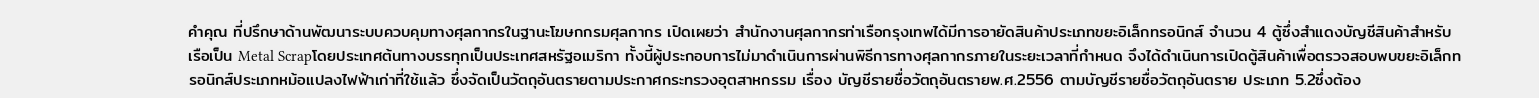คำคุณ ที่ปรึกษาด้านพัฒนาระบบควบคุมทางศุลกากรในฐานะโฆษกกรมศุลกากร เปิดเผยว่า สำนักงานศุลกากรท่าเรือกรุงเทพได้มีการอายัดสินค้าประเภทขยะอิเล็กทรอนิกส์ จำนวน 4 ตู้ซึ่งสำแดงบัญชีสินค้าสำหรับเรือเป็น Metal Scrapโดยประเทศต้นทางบรรทุกเป็นประเทศสหรัฐอเมริกา ทั้งนี้ผู้ประกอบการไม่มาดำเนินการผ่านพิธีการทางศุลกากรภายในระยะเวลาที่กำหนด จึงได้ดำเนินการเปิดตู้สินค้าเพื่อตรวจสอบพบขยะอิเล็กทรอนิกส์ประเภทหม้อแปลงไฟฟ้าเก่าที่ใช้แล้ว ซึ่งจัดเป็นวัตถุอันตรายตามประกาศกระทรวงอุตสาหกรรม เรื่อง บัญชีรายชื่อวัตถุอันตรายพ.ศ.2556 ตามบัญชีรายชื่อวัตถุอันตราย ประเภท 5.2ซึ่งต้อง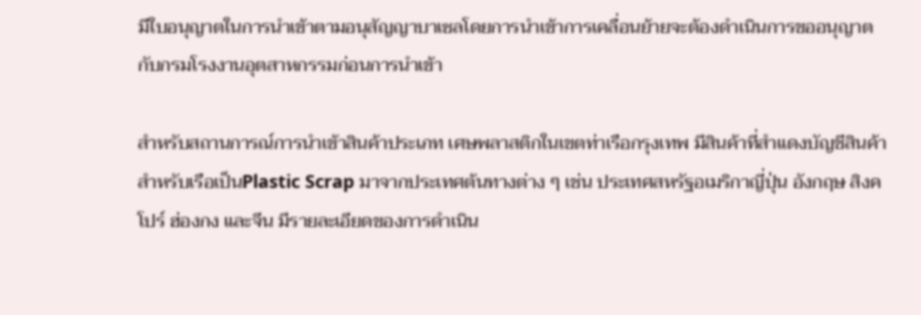มีใบอนุญาตในการนำเข้าตามอนุสัญญาบาเซลโดยการนำเข้าการเคลื่อนย้ายจะต้องดำเนินการขออนุญาตกับกรมโรงงานอุตสาหกรรมก่อนการนำเข้า

สำหรับสถานการณ์การนำเข้าสินค้าประเภท เศษพลาสติกในเขตท่าเรือกรุงเทพ มีสินค้าที่สำแดงบัญชีสินค้าสำหรับเรือเป็นPlastic Scrap มาจากประเทศต้นทางต่าง ๆ เช่น ประเทศสหรัฐอเมริกาญี่ปุ่น อังกฤษ สิงคโปร์ ฮ่องกง และจีน มีรายละเอียดของการดำเนิน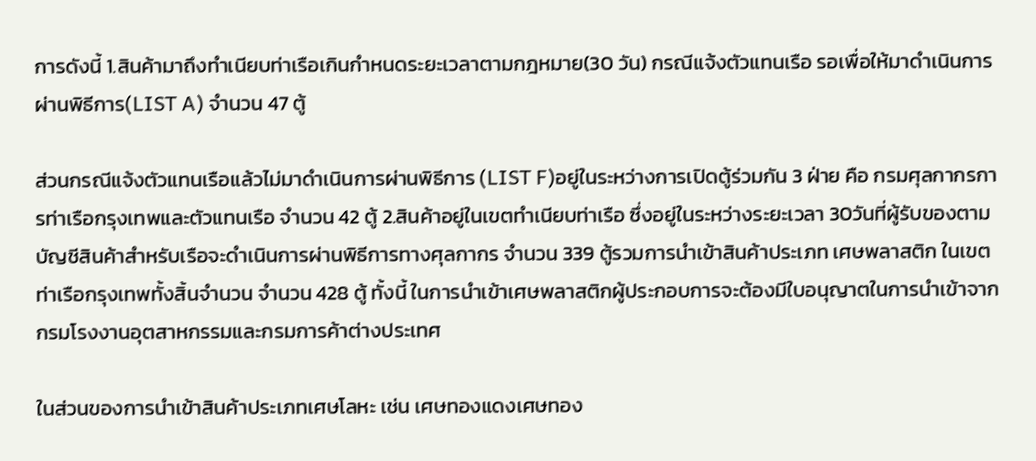การดังนี้ 1.สินค้ามาถึงทำเนียบท่าเรือเกินกำหนดระยะเวลาตามกฎหมาย(30 วัน) กรณีแจ้งตัวแทนเรือ รอเพื่อให้มาดำเนินการผ่านพิธีการ(LIST A) จำนวน 47 ตู้

ส่วนกรณีแจ้งตัวแทนเรือแล้วไม่มาดำเนินการผ่านพิธีการ (LIST F)อยู่ในระหว่างการเปิดตู้ร่วมกัน 3 ฝ่าย คือ กรมศุลกากรการท่าเรือกรุงเทพและตัวแทนเรือ จำนวน 42 ตู้ 2.สินค้าอยู่ในเขตทำเนียบท่าเรือ ซึ่งอยู่ในระหว่างระยะเวลา 30วันที่ผู้รับของตามบัญชีสินค้าสำหรับเรือจะดำเนินการผ่านพิธีการทางศุลกากร จำนวน 339 ตู้รวมการนำเข้าสินค้าประเภท เศษพลาสติก ในเขตท่าเรือกรุงเทพทั้งสิ้นจำนวน จำนวน 428 ตู้ ทั้งนี้ ในการนำเข้าเศษพลาสติกผู้ประกอบการจะต้องมีใบอนุญาตในการนำเข้าจากกรมโรงงานอุตสาหกรรมและกรมการค้าต่างประเทศ

ในส่วนของการนำเข้าสินค้าประเภทเศษโลหะ เช่น เศษทองแดงเศษทอง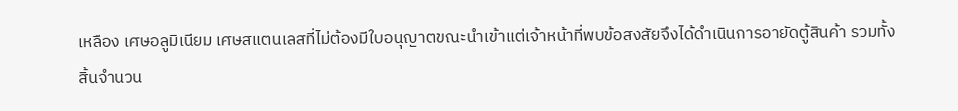เหลือง เศษอลูมิเนียม เศษสแตนเลสที่ไม่ต้องมีใบอนุญาตขณะนำเข้าแต่เจ้าหน้าที่พบข้อสงสัยจึงได้ดำเนินการอายัดตู้สินค้า รวมทั้งสิ้นจำนวน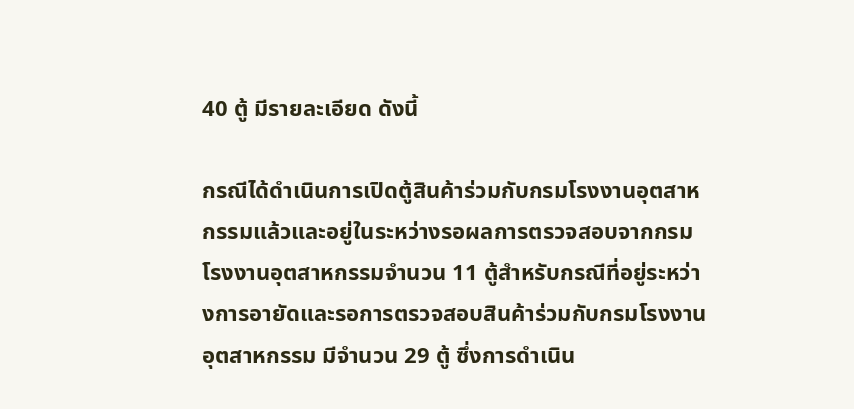40 ตู้ มีรายละเอียด ดังนี้

กรณีได้ดำเนินการเปิดตู้สินค้าร่วมกับกรมโรงงานอุตสาหกรรมแล้วและอยู่ในระหว่างรอผลการตรวจสอบจากกรมโรงงานอุตสาหกรรมจำนวน 11 ตู้สำหรับกรณีที่อยู่ระหว่างการอายัดและรอการตรวจสอบสินค้าร่วมกับกรมโรงงานอุตสาหกรรม มีจำนวน 29 ตู้ ซึ่งการดำเนิน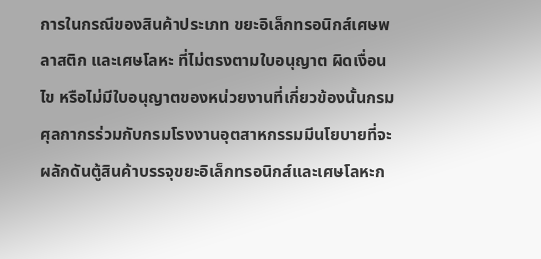การในกรณีของสินค้าประเภท ขยะอิเล็กทรอนิกส์เศษพลาสติก และเศษโลหะ ที่ไม่ตรงตามใบอนุญาต ผิดเงื่อนไข หรือไม่มีใบอนุญาตของหน่วยงานที่เกี่ยวข้องนั้นกรมศุลกากรร่วมกับกรมโรงงานอุตสาหกรรมมีนโยบายที่จะผลักดันตู้สินค้าบรรจุขยะอิเล็กทรอนิกส์และเศษโลหะก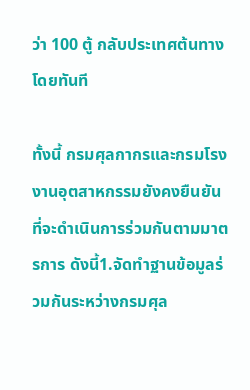ว่า 100 ตู้ กลับประเทศต้นทางโดยทันที

ทั้งนี้ กรมศุลกากรและกรมโรงงานอุตสาหกรรมยังคงยืนยันที่จะดำเนินการร่วมกันตามมาตรการ ดังนี้1.จัดทำฐานข้อมูลร่วมกันระหว่างกรมศุล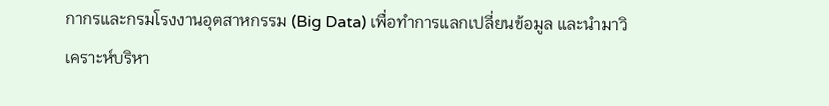กากรและกรมโรงงานอุตสาหกรรม (Big Data) เพื่อทำการแลกเปลี่ยนข้อมูล และนำมาวิเคราะห์บริหา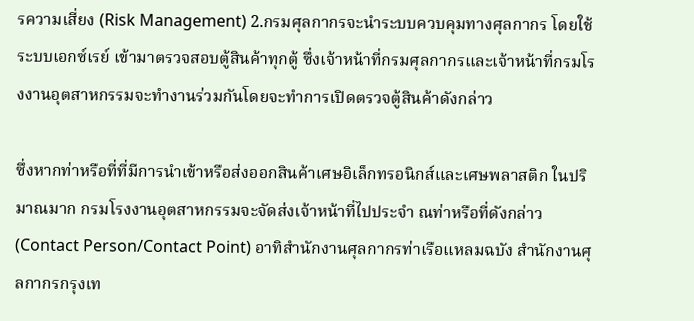รความเสี่ยง (Risk Management) 2.กรมศุลกากรจะนำระบบควบคุมทางศุลกากร โดยใช้ระบบเอกซ์เรย์ เข้ามาตรวจสอบตู้สินค้าทุกตู้ ซึ่งเจ้าหน้าที่กรมศุลกากรและเจ้าหน้าที่กรมโรงงานอุตสาหกรรมจะทำงานร่วมกันโดยจะทำการเปิดตรวจตู้สินค้าดังกล่าว

ซึ่งหากท่าหรือที่ที่มีการนำเข้าหรือส่งออกสินค้าเศษอิเล็กทรอนิกส์และเศษพลาสติก ในปริมาณมาก กรมโรงงานอุตสาหกรรมจะจัดส่งเจ้าหน้าที่ไปประจำ ณท่าหรือที่ดังกล่าว (Contact Person/Contact Point) อาทิสำนักงานศุลกากรท่าเรือแหลมฉบัง สำนักงานศุลกากรกรุงเท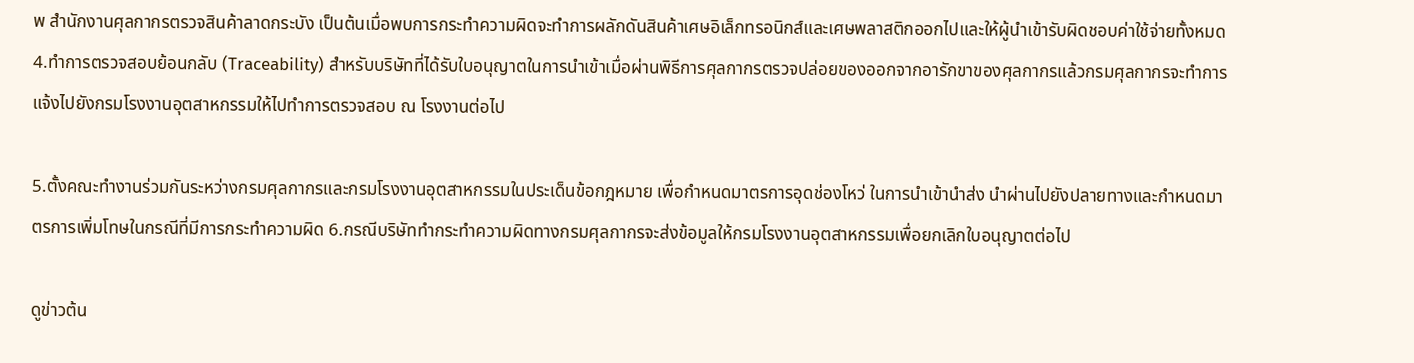พ สำนักงานศุลกากรตรวจสินค้าลาดกระบัง เป็นต้นเมื่อพบการกระทำความผิดจะทำการผลักดันสินค้าเศษอิเล็กทรอนิกส์และเศษพลาสติกออกไปและให้ผู้นำเข้ารับผิดชอบค่าใช้จ่ายทั้งหมด 4.ทำการตรวจสอบย้อนกลับ (Traceability) สำหรับบริษัทที่ได้รับใบอนุญาตในการนำเข้าเมื่อผ่านพิธีการศุลกากรตรวจปล่อยของออกจากอารักขาของศุลกากรแล้วกรมศุลกากรจะทำการแจ้งไปยังกรมโรงงานอุตสาหกรรมให้ไปทำการตรวจสอบ ณ โรงงานต่อไป

5.ตั้งคณะทำงานร่วมกันระหว่างกรมศุลกากรและกรมโรงงานอุตสาหกรรมในประเด็นข้อกฎหมาย เพื่อกำหนดมาตรการอุดช่องโหว่ ในการนำเข้านำส่ง นำผ่านไปยังปลายทางและกำหนดมาตรการเพิ่มโทษในกรณีที่มีการกระทำความผิด 6.กรณีบริษัททำกระทำความผิดทางกรมศุลกากรจะส่งข้อมูลให้กรมโรงงานอุตสาหกรรมเพื่อยกเลิกใบอนุญาตต่อไป

ดูข่าวต้น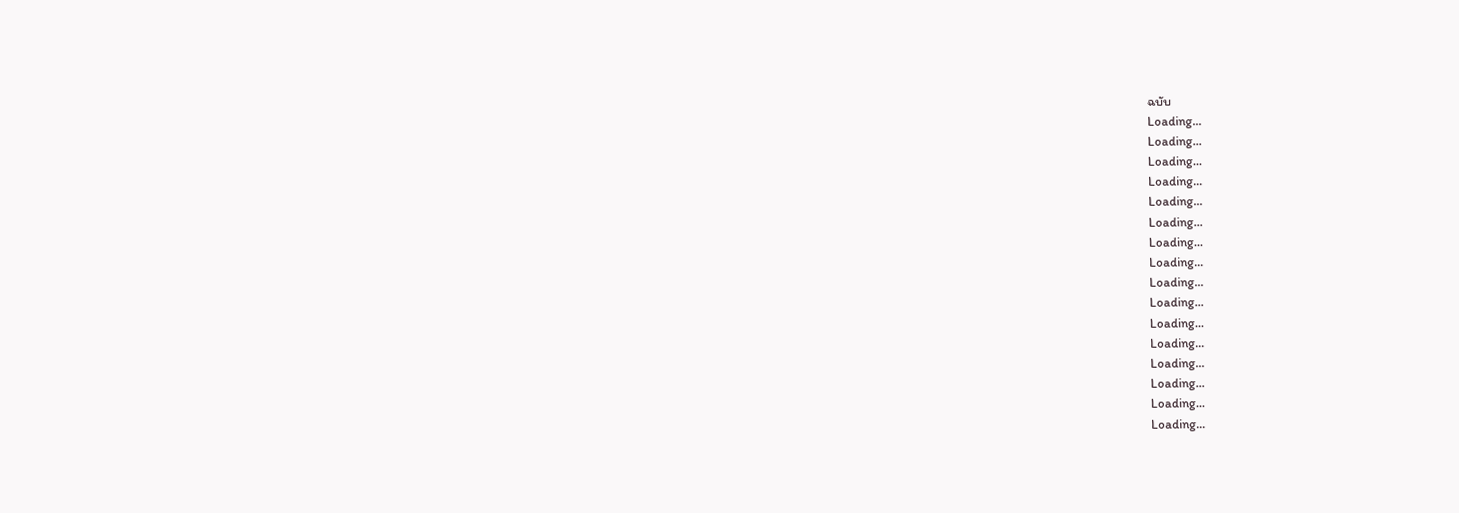ฉบับ
Loading...
Loading...
Loading...
Loading...
Loading...
Loading...
Loading...
Loading...
Loading...
Loading...
Loading...
Loading...
Loading...
Loading...
Loading...
Loading...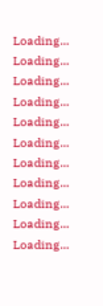Loading...
Loading...
Loading...
Loading...
Loading...
Loading...
Loading...
Loading...
Loading...
Loading...
Loading...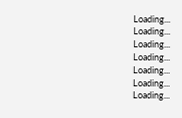Loading...
Loading...
Loading...
Loading...
Loading...
Loading...
Loading...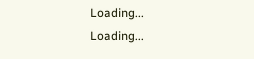Loading...
Loading...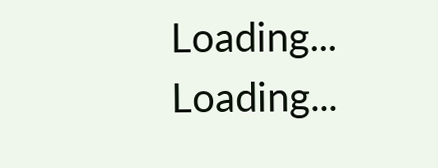Loading...
Loading...